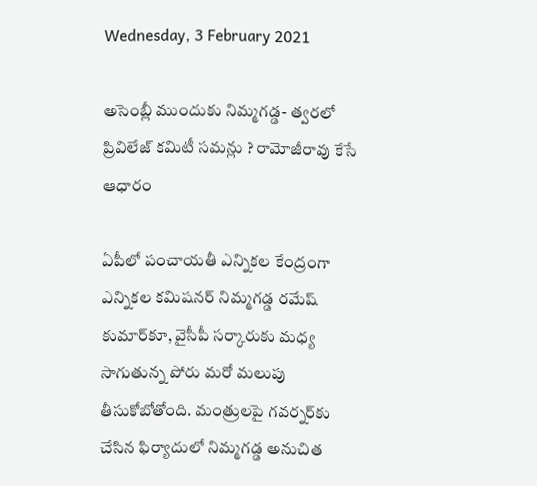Wednesday, 3 February 2021

అసెంబ్లీ ముందుకు నిమ్మగడ్డ- త్వరలో ప్రివిలేజ్ కమిటీ సమన్లు ? రామోజీరావు కేసే ఆధారం

ఏపీలో పంచాయతీ ఎన్నికల కేంద్రంగా ఎన్నికల కమిషనర్‌ నిమ్మగడ్డ రమేష్ కుమార్‌కూ, వైసీపీ సర్కారుకు మధ్య సాగుతున్న పోరు మరో మలుపు తీసుకోబోతోంది. మంత్రులపై గవర్నర్‌కు చేసిన ఫిర్యాదులో నిమ్మగడ్డ అనుచిత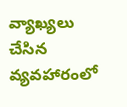వ్యాఖ్యలు చేసిన వ్యవహారంలో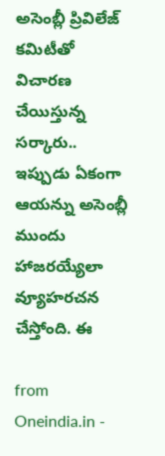అసెంబ్లీ ప్రివిలేజ్ కమిటీతో విచారణ చేయిస్తున్న సర్కారు.. ఇప్పుడు ఏకంగా ఆయన్ను అసెంబ్లీ ముందు హాజరయ్యేలా వ్యూహరచన చేస్తోంది. ఈ

from Oneindia.in -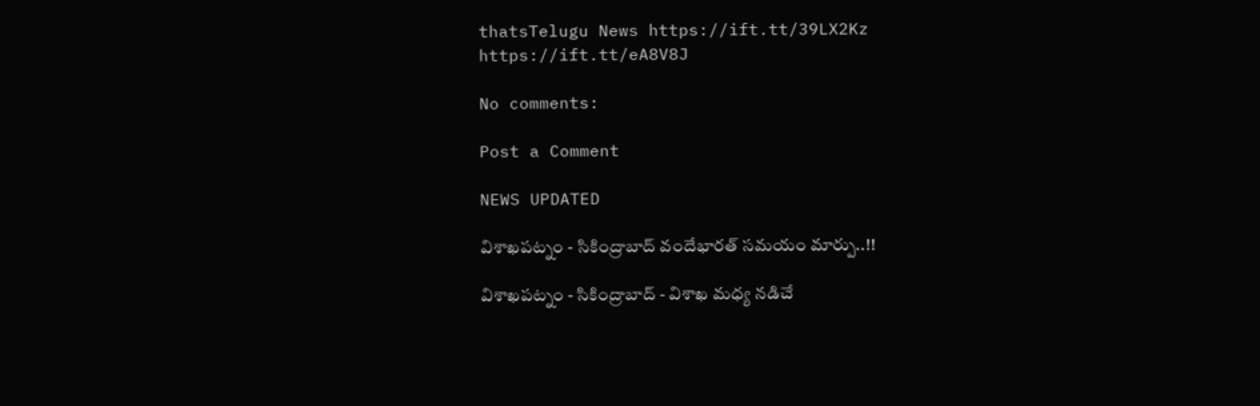thatsTelugu News https://ift.tt/39LX2Kz
https://ift.tt/eA8V8J

No comments:

Post a Comment

NEWS UPDATED

విశాఖపట్నం - సికింద్రాబాద్ వందేభారత్ సమయం మార్పు..!!

విశాఖపట్నం - సికింద్రాబాద్ - విశాఖ మధ్య నడిచే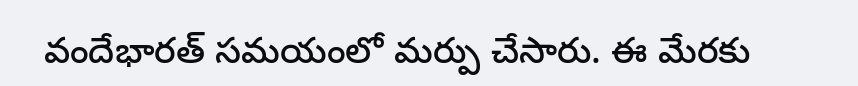వందేభారత్ సమయంలో మర్పు చేసారు. ఈ మేరకు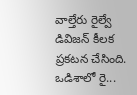వాల్తేరు రైల్వే డివిజన్ కీలక ప్రకటన చేసింది. ఒడిశాలో రై...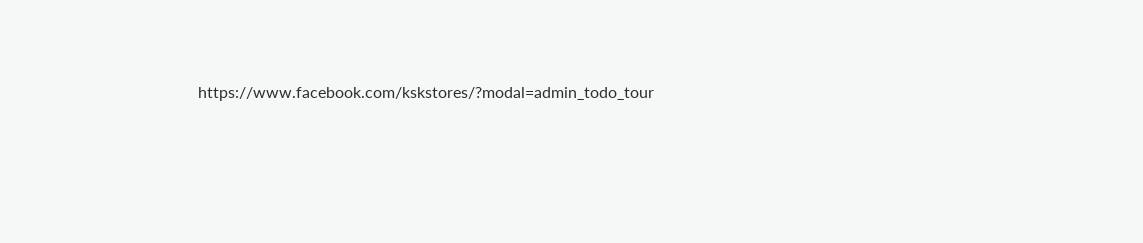https://www.facebook.com/kskstores/?modal=admin_todo_tour